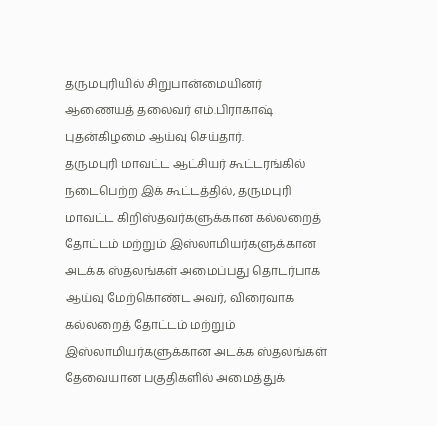தருமபுரியில் சிறுபான்மையினர் ஆணையத் தலைவர் எம்.பிராகாஷ் புதன்கிழமை ஆய்வு செய்தார்.
தருமபுரி மாவட்ட ஆட்சியர் கூட்டரங்கில் நடைபெற்ற இக் கூட்டத்தில், தருமபுரி மாவட்ட கிறிஸ்தவர்களுக்கான கல்லறைத் தோட்டம் மற்றும் இஸ்லாமியர்களுக்கான அடக்க ஸ்தலங்கள் அமைப்பது தொடர்பாக ஆய்வு மேற்கொண்ட அவர், விரைவாக கல்லறைத் தோட்டம் மற்றும் இஸ்லாமியர்களுக்கான அடக்க ஸ்தலங்கள் தேவையான பகுதிகளில் அமைத்துக்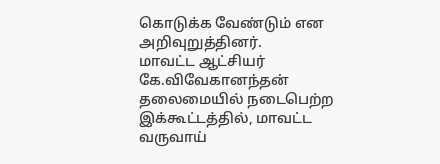கொடுக்க வேண்டும் என அறிவுறுத்தினர்.
மாவட்ட ஆட்சியர் கே.விவேகானந்தன் தலைமையில் நடைபெற்ற இக்கூட்டத்தில், மாவட்ட வருவாய்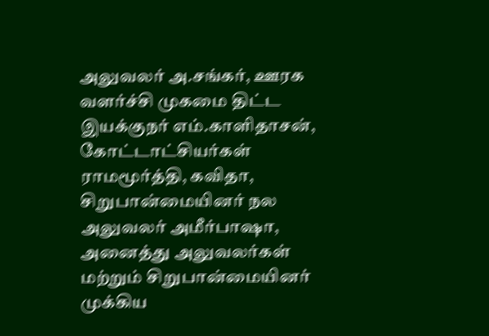அலுவலர் அ.சங்கர், ஊரக வளர்ச்சி முகமை திட்ட இயக்குநர் எம்.காளிதாசன், கோட்டாட்சியர்கள் ராமமூர்த்தி, கவிதா, சிறுபான்மையினர் நல அலுவலர் அமீர்பாஷா, அனைத்து அலுவலர்கள் மற்றும் சிறுபான்மையினர் முக்கிய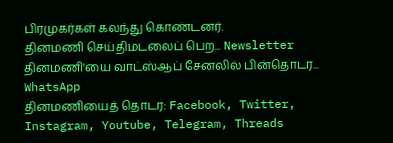பிரமுகர்கள் கலந்து கொண்டனர்.
தினமணி செய்திமடலைப் பெற... Newsletter
தினமணி'யை வாட்ஸ்ஆப் சேனலில் பின்தொடர... WhatsApp
தினமணியைத் தொடர: Facebook, Twitter, Instagram, Youtube, Telegram, Threads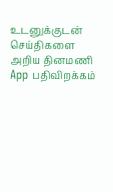உடனுக்குடன் செய்திகளை அறிய தினமணி App பதிவிறக்கம்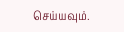செய்யவும்.